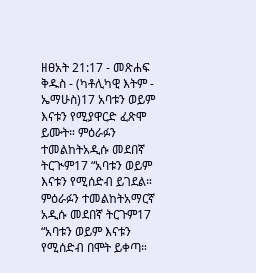ዘፀአት 21:17 - መጽሐፍ ቅዱስ - (ካቶሊካዊ እትም - ኤማሁስ)17 አባቱን ወይም እናቱን የሚያዋርድ ፈጽሞ ይሙት። ምዕራፉን ተመልከትአዲሱ መደበኛ ትርጒም17 “አባቱን ወይም እናቱን የሚሰድብ ይገደል። ምዕራፉን ተመልከትአማርኛ አዲሱ መደበኛ ትርጉም17 “አባቱን ወይም እናቱን የሚሰድብ በሞት ይቀጣ።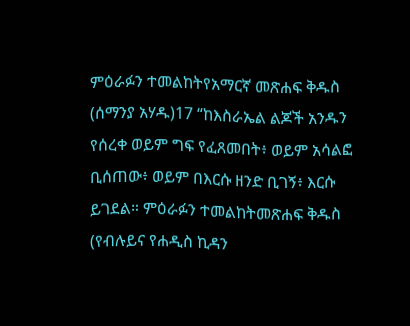ምዕራፉን ተመልከትየአማርኛ መጽሐፍ ቅዱስ (ሰማንያ አሃዱ)17 “ከእስራኤል ልጆች አንዱን የሰረቀ ወይም ግፍ የፈጸመበት፥ ወይም አሳልፎ ቢሰጠው፥ ወይም በእርሱ ዘንድ ቢገኝ፥ እርሱ ይገደል። ምዕራፉን ተመልከትመጽሐፍ ቅዱስ (የብሉይና የሐዲስ ኪዳን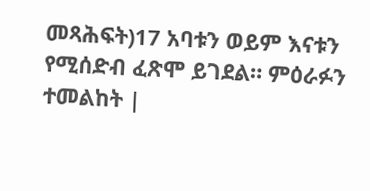መጻሕፍት)17 አባቱን ወይም እናቱን የሚሰድብ ፈጽሞ ይገደል። ምዕራፉን ተመልከት |